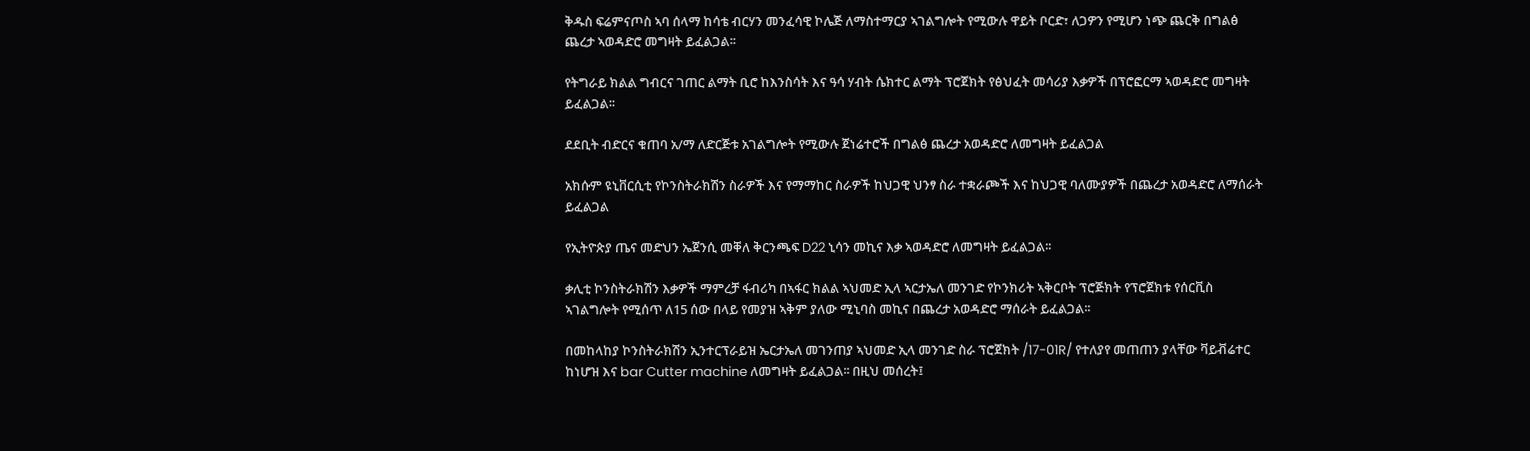ቅዱስ ፍሬምናጦስ ኣባ ሰላማ ከሳቴ ብርሃን መንፈሳዊ ኮሌጅ ለማስተማርያ ኣገልግሎት የሚውሉ ዋይት ቦርድ፣ ለጋዎን የሚሆን ነጭ ጨርቅ በግልፅ ጨረታ ኣወዳድሮ መግዛት ይፈልጋል፡፡

የትግራይ ክልል ግብርና ገጠር ልማት ቢሮ ከእንስሳት እና ዓሳ ሃብት ሴክተር ልማት ፕሮጀክት የፅህፈት መሳሪያ እቃዎች በፕሮፎርማ ኣወዳድሮ መግዛት ይፈልጋል፡፡

ደደቢት ብድርና ቁጠባ አ/ማ ለድርጅቱ አገልግሎት የሚውሉ ጀነሬተሮች በግልፅ ጨረታ አወዳድሮ ለመግዛት ይፈልጋል

አክሱም ዩኒቨርሲቲ የኮንስትራክሽን ስራዎች እና የማማከር ስራዎች ከህጋዊ ህንፃ ስራ ተቋራጮች እና ከህጋዊ ባለሙያዎች በጨረታ አወዳድሮ ለማሰራት ይፈልጋል

የኢትዮጵያ ጤና መድህን ኤጀንሲ መቐለ ቅርንጫፍ D22 ኒሳን መኪና እቃ ኣወዳድሮ ለመግዛት ይፈልጋል፡፡

ቃሊቲ ኮንስትራክሽን እቃዎች ማምረቻ ፋብሪካ በኣፋር ክልል ኣህመድ ኢላ ኣርታኤለ መንገድ የኮንክሪት ኣቅርቦት ፕሮጅክት የፕሮጀክቱ የሰርቪስ ኣገልግሎት የሚሰጥ ለ15 ሰው በላይ የመያዝ ኣቅም ያለው ሚኒባስ መኪና በጨረታ አወዳድሮ ማሰራት ይፈልጋል፡፡

በመከላከያ ኮንስትራክሽን ኢንተርፕራይዝ ኤርታኤለ መገንጠያ ኣህመድ ኢላ መንገድ ስራ ፕሮጀክት /17-01R/ የተለያየ መጠጠን ያላቸው ቫይቭሬተር ከነሆዝ እና bar Cutter machine ለመግዛት ይፈልጋል፡፡ በዚህ መሰረት፤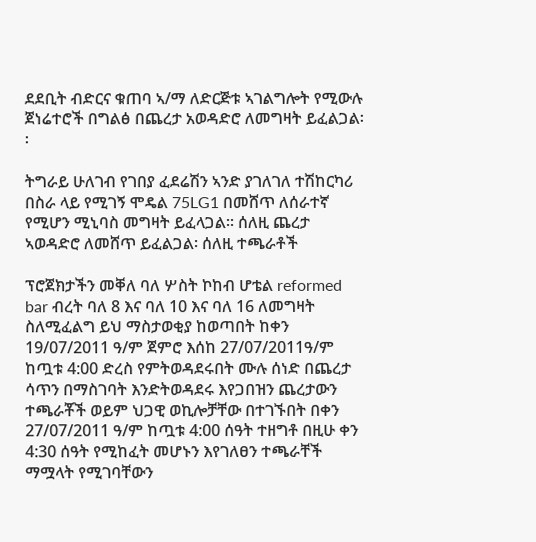ደደቢት ብድርና ቁጠባ ኣ/ማ ለድርጅቱ ኣገልግሎት የሚውሉ ጀነሬተሮች በግልፅ በጨረታ አወዳድሮ ለመግዛት ይፈልጋል፡፡

ትግራይ ሁለገብ የገበያ ፈደሬሽን ኣንድ ያገለገለ ተሽከርካሪ በስራ ላይ የሚገኝ ሞዴል 75LG1 በመሸጥ ለሰራተኛ የሚሆን ሚኒባስ መግዛት ይፈላጋል፡፡ ሰለዚ ጨረታ ኣወዳድሮ ለመሸጥ ይፈልጋል፡ ሰለዚ ተጫራቶች

ፕሮጀክታችን መቐለ ባለ ሦስት ኮከብ ሆቴል reformed bar ብረት ባለ 8 እና ባለ 10 እና ባለ 16 ለመግዛት ስለሚፈልግ ይህ ማስታወቂያ ከወጣበት ከቀን 19/07/2011 ዓ/ም ጀምሮ እሰከ 27/07/2011ዓ/ም ከጧቱ 4:00 ድረስ የምትወዳደሩበት ሙሉ ሰነድ በጨረታ ሳጥን በማስገባት እንድትወዳደሩ እየጋበዝን ጨረታውን ተጫራቾች ወይም ህጋዊ ወኪሎቻቸው በተገኙበት በቀን 27/07/2011 ዓ/ም ከጧቱ 4:00 ሰዓት ተዘግቶ በዚሁ ቀን 4:30 ሰዓት የሚከፈት መሆኑን እየገለፀን ተጫራቸች ማሟላት የሚገባቸውን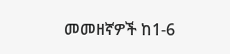መመዘኛዎች ከ1-6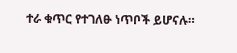ተራ ቁጥር የተገለፁ ነጥቦች ይሆናሉ።